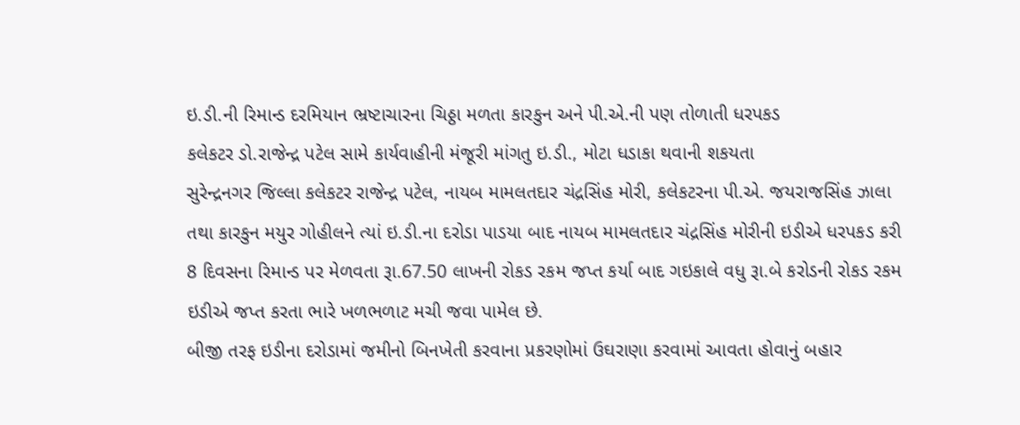ઇ.ડી.ની રિમાન્ડ દરમિયાન ભ્રષ્ટાચારના ચિઠ્ઠા મળતા કારકુન અને પી.એ.ની પણ તોળાતી ધરપકડ
કલેકટર ડો.રાજેન્દ્ર પટેલ સામે કાર્યવાહીની મંજૂરી માંગતુ ઇ.ડી., મોટા ધડાકા થવાની શકયતા
સુરેન્દ્રનગર જિલ્લા કલેકટર રાજેન્દ્ર પટેલ, નાયબ મામલતદાર ચંદ્રસિંહ મોરી, કલેકટરના પી.એ. જયરાજસિંહ ઝાલા તથા કારકુન મયુર ગોહીલને ત્યાં ઇ.ડી.ના દરોડા પાડયા બાદ નાયબ મામલતદાર ચંદ્રસિંહ મોરીની ઇડીએ ધરપકડ કરી 8 દિવસના રિમાન્ડ પર મેળવતા રૂા.67.50 લાખની રોકડ રકમ જપ્ત કર્યા બાદ ગઇકાલે વધુ રૂા.બે કરોડની રોકડ રકમ ઇડીએ જપ્ત કરતા ભારે ખળભળાટ મચી જવા પામેલ છે.
બીજી તરફ ઇડીના દરોડામાં જમીનો બિનખેતી કરવાના પ્રકરણોમાં ઉઘરાણા કરવામાં આવતા હોવાનું બહાર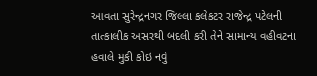આવતા સુરેન્દ્રનગર જિલ્લા કલેકટર રાજેન્દ્ર પટેલની તાત્કાલીક અસરથી બદલી કરી તેને સામાન્ય વહીવટના હવાલે મુકી કોઇ નવું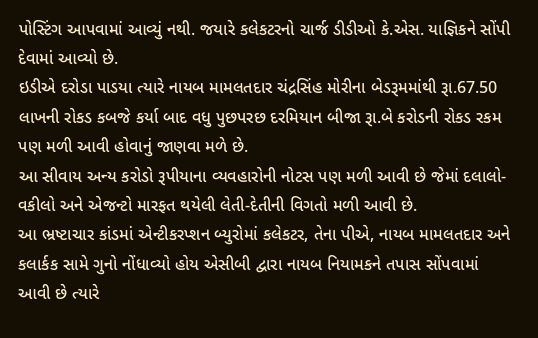પોસ્ટિંગ આપવામાં આવ્યું નથી. જયારે કલેકટરનો ચાર્જ ડીડીઓ કે.એસ. યાજ્ઞિકને સોંપી દેવામાં આવ્યો છે.
ઇડીએ દરોડા પાડયા ત્યારે નાયબ મામલતદાર ચંદ્રસિંહ મોરીના બેડરૂમમાંથી રૂા.67.50 લાખની રોકડ કબજે કર્યા બાદ વધુ પુછપરછ દરમિયાન બીજા રૂા.બે કરોડની રોકડ રકમ પણ મળી આવી હોવાનું જાણવા મળે છે.
આ સીવાય અન્ય કરોડો રૂપીયાના વ્યવહારોની નોટસ પણ મળી આવી છે જેમાં દલાલો- વકીલો અને એજન્ટો મારફત થયેલી લેતી-દેતીની વિગતો મળી આવી છે.
આ ભ્રષ્ટાચાર કાંડમાં એન્ટીકરપ્શન બ્યુરોમાં કલેકટર, તેના પીએ, નાયબ મામલતદાર અને કલાર્કક સામે ગુનો નોંધાવ્યો હોય એસીબી દ્વારા નાયબ નિયામકને તપાસ સોંપવામાં આવી છે ત્યારે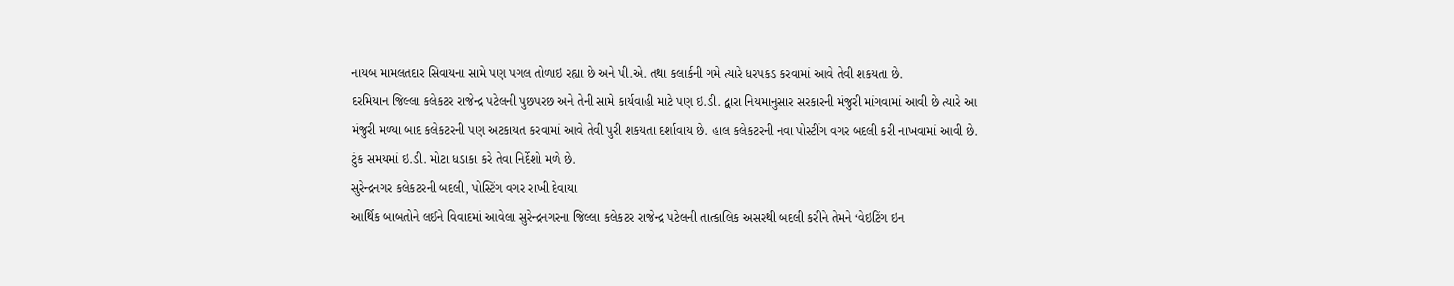નાયબ મામલતદાર સિવાયના સામે પણ પગલ તોળાઇ રહ્યા છે અને પી.એ. તથા કલાર્કની ગમે ત્યારે ધરપકડ કરવામાં આવે તેવી શકયતા છે.
દરમિયાન જિલ્લા કલેકટર રાજેન્દ્ર પટેલની પુછપરછ અને તેની સામે કાર્યવાહી માટે પણ ઇ.ડી. દ્વારા નિયમાનુસાર સરકારની મંજુરી માંગવામાં આવી છે ત્યારે આ મંજુરી મળ્યા બાદ કલેકટરની પણ અટકાયત કરવામાં આવે તેવી પુરી શકયતા દર્શાવાય છે. હાલ કલેકટરની નવા પોસ્ટીંગ વગર બદલી કરી નાખવામાં આવી છે. ટુંક સમયમાં ઇ.ડી. મોટા ધડાકા કરે તેવા નિર્દેશો મળે છે.
સુરેન્દ્રનગર કલેકટરની બદલી, પોસ્ટિંગ વગર રાખી દેવાયા
આર્થિક બાબતોને લઈને વિવાદમાં આવેલા સુરેન્દ્રનગરના જિલ્લા કલેકટર રાજેન્દ્ર પટેલની તાત્કાલિક અસરથી બદલી કરીને તેમને ‘વેઇટિંગ ઇન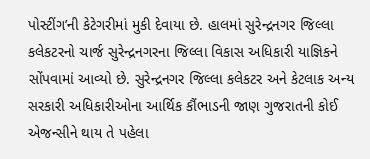પોસ્ટીંગ’ની કેટેગરીમાં મુકી દેવાયા છે. હાલમાં સુરેન્દ્રનગર જિલ્લા કલેકટરનો ચાર્જ સુરેન્દ્રનગરના જિલ્લા વિકાસ અધિકારી યાજ્ઞિકને સોંપવામાં આવ્યો છે. સુરેન્દ્રનગર જિલ્લા કલેકટર અને કેટલાક અન્ય સરકારી અધિકારીઓના આર્થિક કૌંભાડની જાણ ગુજરાતની કોઈ એજન્સીને થાય તે પહેલા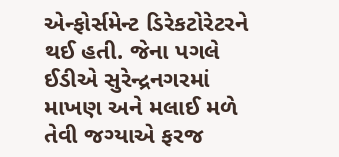એન્ફોર્સમેન્ટ ડિરેકટોરેટરને થઈ હતી. જેના પગલે ઈડીએ સુરેન્દ્રનગરમાં માખણ અને મલાઈ મળે તેવી જગ્યાએ ફરજ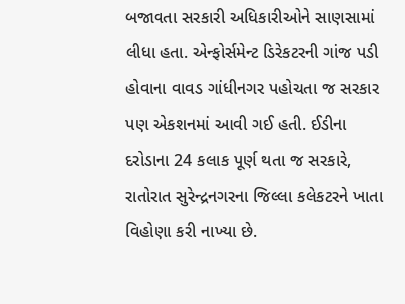બજાવતા સરકારી અધિકારીઓને સાણસામાં લીધા હતા. એન્ફોર્સમેન્ટ ડિરેકટરની ગાંજ પડી હોવાના વાવડ ગાંધીનગર પહોચતા જ સરકાર પણ એકશનમાં આવી ગઈ હતી. ઈડીના દરોડાના 24 કલાક પૂર્ણ થતા જ સરકારે, રાતોરાત સુરેન્દ્રનગરના જિલ્લા કલેકટરને ખાતા વિહોણા કરી નાખ્યા છે.